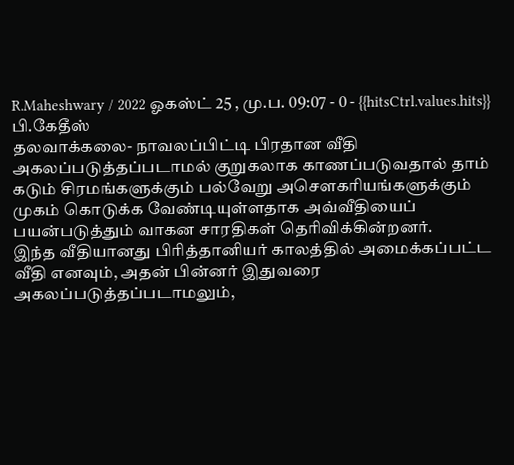R.Maheshwary / 2022 ஓகஸ்ட் 25 , மு.ப. 09:07 - 0 - {{hitsCtrl.values.hits}}
பி.கேதீஸ்
தலவாக்கலை- நாவலப்பிட்டி பிரதான வீதி அகலப்படுத்தப்படாமல் குறுகலாக காணப்படுவதால் தாம் கடும் சிரமங்களுக்கும் பல்வேறு அசௌகரியங்களுக்கும் முகம் கொடுக்க வேண்டியுள்ளதாக அவ்வீதியைப் பயன்படுத்தும் வாகன சாரதிகள் தெரிவிக்கின்றனர்.
இந்த வீதியானது பிரித்தானியர் காலத்தில் அமைக்கப்பட்ட வீதி எனவும், அதன் பின்னர் இதுவரை அகலப்படுத்தப்படாமலும்,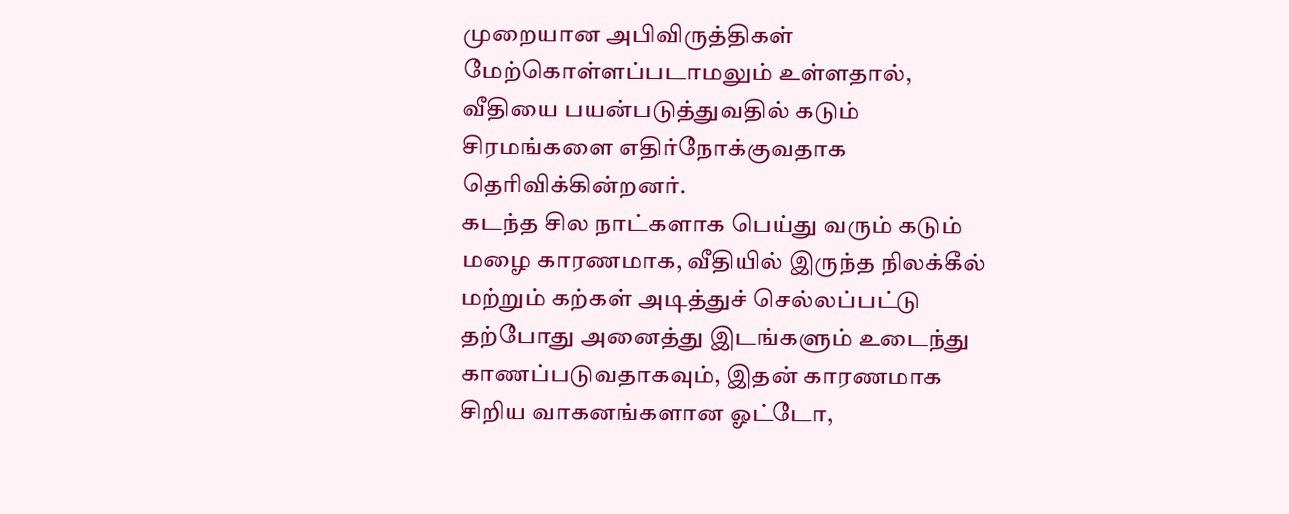முறையான அபிவிருத்திகள் மேற்கொள்ளப்படாமலும் உள்ளதால், வீதியை பயன்படுத்துவதில் கடும் சிரமங்களை எதிர்நோக்குவதாக தெரிவிக்கின்றனர்.
கடந்த சில நாட்களாக பெய்து வரும் கடும் மழை காரணமாக, வீதியில் இருந்த நிலக்கீல் மற்றும் கற்கள் அடித்துச் செல்லப்பட்டு தற்போது அனைத்து இடங்களும் உடைந்து காணப்படுவதாகவும், இதன் காரணமாக சிறிய வாகனங்களான ஓட்டோ,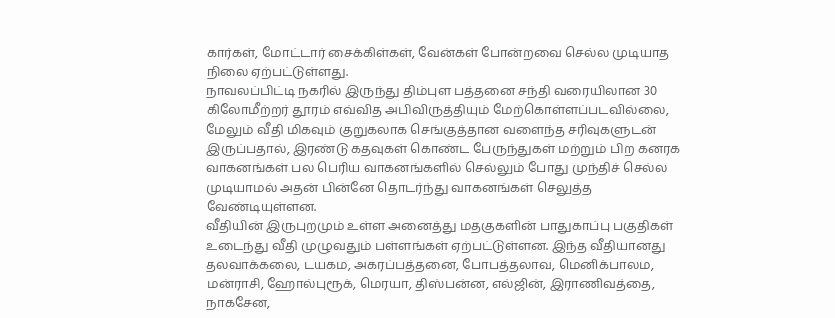கார்கள், மோட்டார் சைக்கிள்கள், வேன்கள் போன்றவை செல்ல முடியாத நிலை ஏற்பட்டுள்ளது.
நாவலப்பிட்டி நகரில் இருந்து திம்புள பத்தனை சந்தி வரையிலான 30 கிலோமீற்றர் தூரம் எவ்வித அபிவிருத்தியும் மேற்கொள்ளப்படவில்லை, மேலும் வீதி மிகவும் குறுகலாக செங்குத்தான வளைந்த சரிவுகளுடன் இருப்பதால், இரண்டு கதவுகள் கொண்ட பேருந்துகள் மற்றும் பிற கனரக வாகனங்கள் பல பெரிய வாகனங்களில் செல்லும் போது முந்திச் செல்ல முடியாமல் அதன் பின்னே தொடர்ந்து வாகனங்கள் செலுத்த வேண்டியுள்ளன.
வீதியின் இருபுறமும் உள்ள அனைத்து மதகுகளின் பாதுகாப்பு பகுதிகள் உடைந்து வீதி முழுவதும் பள்ளங்கள் ஏற்பட்டுள்ளன. இந்த வீதியானது தலவாக்கலை, டயகம, அகரப்பத்தனை, போபத்தலாவ, மெனிக்பாலம, மன்ராசி, ஹோல்புரூக், மெரயா, திஸ்பன்ன, எல்ஜின், இராணிவத்தை, நாகசேன,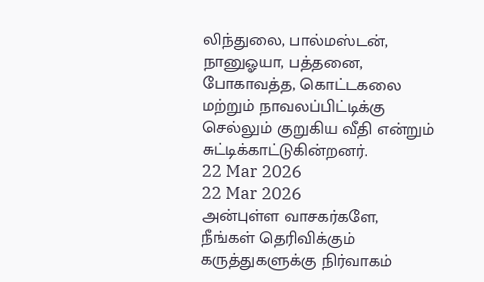லிந்துலை, பால்மஸ்டன், நானுஓயா, பத்தனை, போகாவத்த, கொட்டகலை மற்றும் நாவலப்பிட்டிக்கு செல்லும் குறுகிய வீதி என்றும் சுட்டிக்காட்டுகின்றனர்.
22 Mar 2026
22 Mar 2026
அன்புள்ள வாசகர்களே,
நீங்கள் தெரிவிக்கும் கருத்துகளுக்கு நிர்வாகம்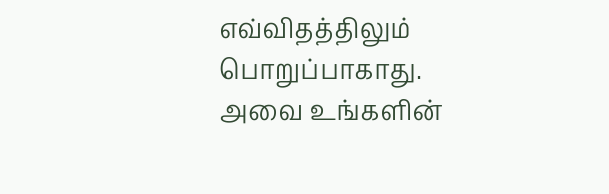எவ்விதத்திலும் பொறுப்பாகாது. அவை உங்களின்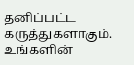தனிப்பட்ட கருத்துகளாகும். உங்களின்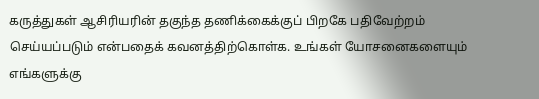கருத்துகள் ஆசிரியரின் தகுந்த தணிக்கைக்குப் பிறகே பதிவேற்றம் செய்யப்படும் என்பதைக் கவனத்திற்கொள்க. உங்கள் யோசனைகளையும் எங்களுக்கு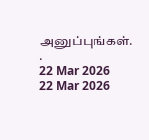அனுப்புங்கள். .
22 Mar 2026
22 Mar 2026